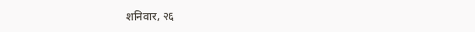शनिवार, २६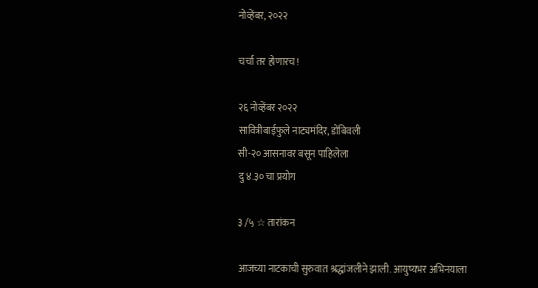नोव्हेंबर, २०२२

चर्चा तर होणारच!

२६ नोव्हेंबर २०२२
सावित्रीबाईफुले नाट्यमंदिर, डोंबिवली
सी-२० आसनावर बसून पाहिलेला
दु ४.३० चा प्रयोग

३ /५ ☆ तारांकन

आजच्या नाटकाची सुरुवात श्रद्धांजलीने झाली. आयुष्यभर अभिनयाला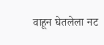वाहून घेतलेला नट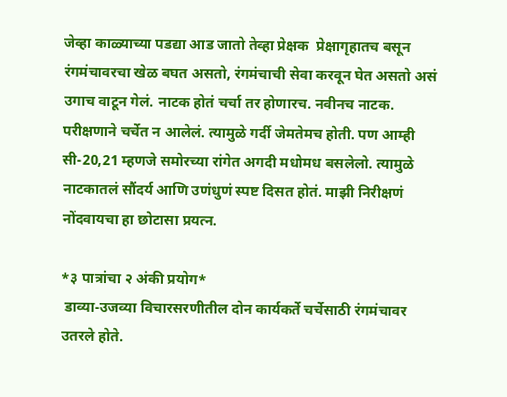जेव्हा काळ्याच्या पडद्या आड जातो तेव्हा प्रेक्षक  प्रेक्षागृहातच बसून रंगमंचावरचा खेळ बघत असतो, रंगमंचाची सेवा करवून घेत असतो असं उगाच वाटून गेलं. नाटक होतं चर्चा तर होणारच. नवीनच नाटक. परीक्षणाने चर्चेत न आलेलं. त्यामुळे गर्दी जेमतेमच होती. पण आम्ही सी-20,21 म्हणजे समोरच्या रांगेत अगदी मधोमध बसलेलो. त्यामुळे नाटकातलं सौंदर्य आणि उणंधुणं स्पष्ट दिसत होतं. माझी निरीक्षणं नोंदवायचा हा छोटासा प्रयत्न.

*३ पात्रांचा २ अंकी प्रयोग*
 डाव्या-उजव्या विचारसरणीतील दोन कार्यकर्ते चर्चेसाठी रंगमंचावर उतरले होते.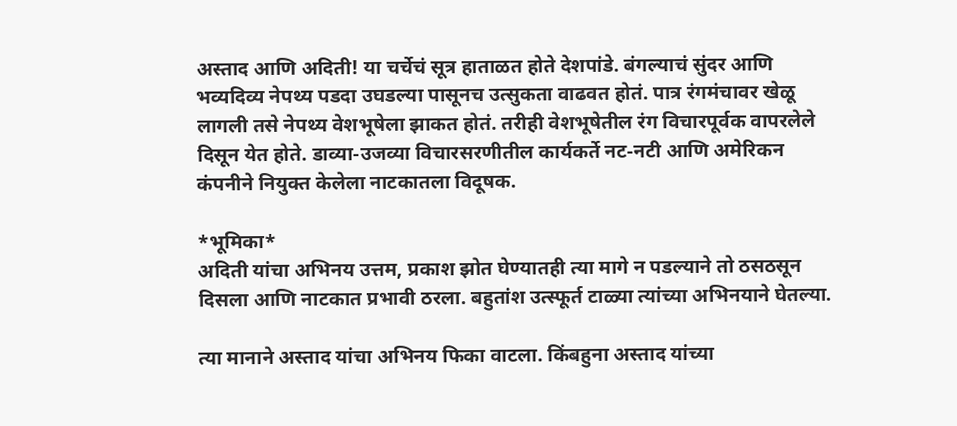अस्ताद आणि अदिती! या चर्चेचं सूत्र हाताळत होते देशपांडे. बंगल्याचं सुंदर आणि भव्यदिव्य नेपथ्य पडदा उघडल्या पासूनच उत्सुकता वाढवत होतं. पात्र रंगमंचावर खेळू लागली तसे नेपथ्य वेशभूषेला झाकत होतं. तरीही वेशभूषेतील रंग विचारपूर्वक वापरलेले दिसून येत होते. डाव्या-उजव्या विचारसरणीतील कार्यकर्ते नट-नटी आणि अमेरिकन कंपनीने नियुक्त केलेला नाटकातला विदूषक.

*भूमिका*
अदिती यांचा अभिनय उत्तम, प्रकाश झोत घेण्यातही त्या मागे न पडल्याने तो ठसठसून दिसला आणि नाटकात प्रभावी ठरला. बहुतांश उत्स्फूर्त टाळ्या त्यांच्या अभिनयाने घेतल्या.

त्या मानाने अस्ताद यांचा अभिनय फिका वाटला. किंबहुना अस्ताद यांच्या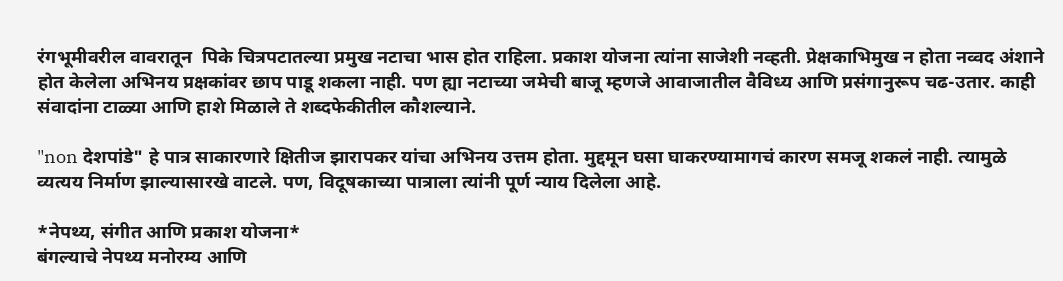रंगभूमीवरील वावरातून  पिके चित्रपटातल्या प्रमुख नटाचा भास होत राहिला. प्रकाश योजना त्यांना साजेशी नव्हती. प्रेक्षकाभिमुख न होता नव्वद अंशाने होत केलेला अभिनय प्रक्षकांवर छाप पाडू शकला नाही. पण ह्या नटाच्या जमेची बाजू म्हणजे आवाजातील वैविध्य आणि प्रसंगानुरूप चढ-उतार. काही संवादांना टाळ्या आणि हाशे मिळाले ते शब्दफेकीतील कौशल्याने.

"non देशपांडे" हे पात्र साकारणारे क्षितीज झारापकर यांचा अभिनय उत्तम होता. मुद्दमून घसा घाकरण्यामागचं कारण समजू शकलं नाही. त्यामुळे व्यत्यय निर्माण झाल्यासारखे वाटले. पण, विदूषकाच्या पात्राला त्यांनी पूर्ण न्याय दिलेला आहे.

*नेपथ्य, संगीत आणि प्रकाश योजना*
बंगल्याचे नेपथ्य मनोरम्य आणि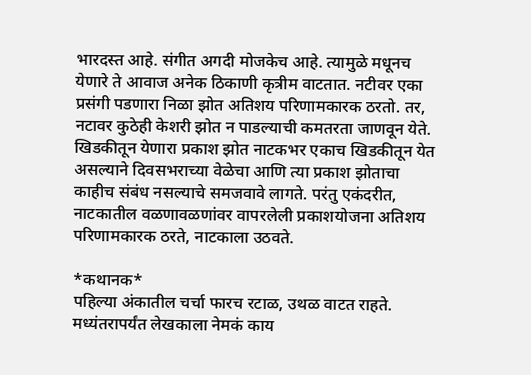भारदस्त आहे. संगीत अगदी मोजकेच आहे. त्यामुळे मधूनच येणारे ते आवाज अनेक ठिकाणी कृत्रीम वाटतात. नटीवर एका प्रसंगी पडणारा निळा झोत अतिशय परिणामकारक ठरतो. तर, नटावर कुठेही केशरी झोत न पाडल्याची कमतरता जाणवून येते. खिडकीतून येणारा प्रकाश झोत नाटकभर एकाच खिडकीतून येत असल्याने दिवसभराच्या वेळेचा आणि त्या प्रकाश झोताचा काहीच संबंध नसल्याचे समजवावे लागते. परंतु एकंदरीत, नाटकातील वळणावळणांवर वापरलेली प्रकाशयोजना अतिशय परिणामकारक ठरते, नाटकाला उठवते.

*कथानक*
पहिल्या अंकातील चर्चा फारच रटाळ, उथळ वाटत राहते. मध्यंतरापर्यंत लेखकाला नेमकं काय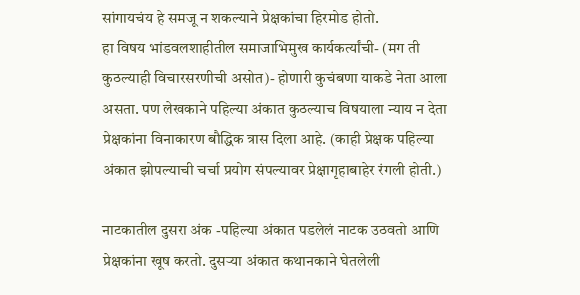सांगायचंय हे समजू न शकल्याने प्रेक्षकांचा हिरमोड होतो.
हा विषय भांडवलशाहीतील समाजाभिमुख कार्यकर्त्यांची- (मग ती कुठल्याही विचारसरणीची असोत)- होणारी कुचंबणा याकडे नेता आला असता. पण लेखकाने पहिल्या अंकात कुठल्याच विषयाला न्याय न देता प्रेक्षकांना विनाकारण बौद्धिक त्रास दिला आहे. (काही प्रेक्षक पहिल्या अंकात झोपल्याची चर्चा प्रयोग संपल्यावर प्रेक्षागृहाबाहेर रंगली होती.)

नाटकातील दुसरा अंक -पहिल्या अंकात पडलेलं नाटक उठवतो आणि प्रेक्षकांना खूष करतो. दुसऱ्या अंकात कथानकाने घेतलेली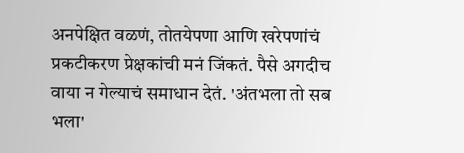अनपेक्षित वळणं, तोतयेपणा आणि खरेपणांचं प्रकटीकरण प्रेक्षकांची मनं जिंकतं. पैसे अगदीच वाया न गेल्याचं समाधान देतं. 'अंतभला तो सब भला'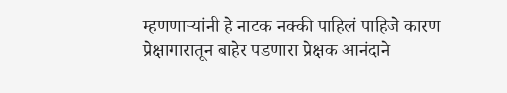म्हणणाऱ्यांनी हे नाटक नक्की पाहिलं पाहिजे कारण प्रेक्षागारातून बाहेर पडणारा प्रेक्षक आनंदाने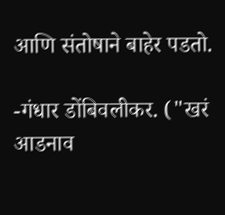आणि संतोषाने बाहेर पडतो.

-गंधार डोंबिवलीकर. ("खरं आडनाव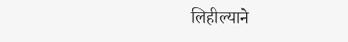लिहील्याने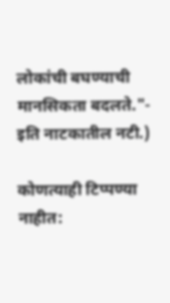लोकांची बघण्याची मानसिकता बदलते."- इति नाटकातील नटी.)

कोणत्याही टिप्पण्‍या नाहीत: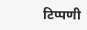टिप्पणी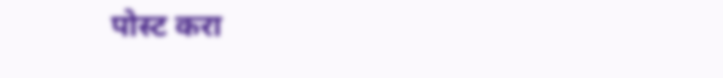पोस्ट करा